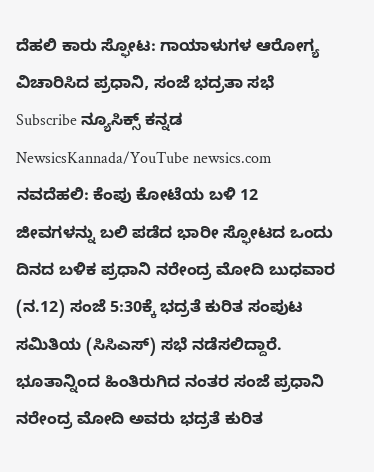ದೆಹಲಿ ಕಾರು ಸ್ಫೋಟ: ಗಾಯಾಳುಗಳ ಆರೋಗ್ಯ ವಿಚಾರಿಸಿದ ಪ್ರಧಾನಿ, ಸಂಜೆ ಭದ್ರತಾ ಸಭೆ
Subscribe ನ್ಯೂಸಿಕ್ಸ್ ಕನ್ನಡ NewsicsKannada/YouTube newsics.com ನವದೆಹಲಿ: ಕೆಂಪು ಕೋಟೆಯ ಬಳಿ 12 ಜೀವಗಳನ್ನು ಬಲಿ ಪಡೆದ ಭಾರೀ ಸ್ಫೋಟದ ಒಂದು ದಿನದ ಬಳಿಕ ಪ್ರಧಾನಿ ನರೇಂದ್ರ ಮೋದಿ ಬುಧವಾರ (ನ.12) ಸಂಜೆ 5:30ಕ್ಕೆ ಭದ್ರತೆ ಕುರಿತ ಸಂಪುಟ ಸಮಿತಿಯ (ಸಿಸಿಎಸ್) ಸಭೆ ನಡೆಸಲಿದ್ದಾರೆ. ಭೂತಾನ್ನಿಂದ ಹಿಂತಿರುಗಿದ ನಂತರ ಸಂಜೆ ಪ್ರಧಾನಿ ನರೇಂದ್ರ ಮೋದಿ ಅವರು ಭದ್ರತೆ ಕುರಿತ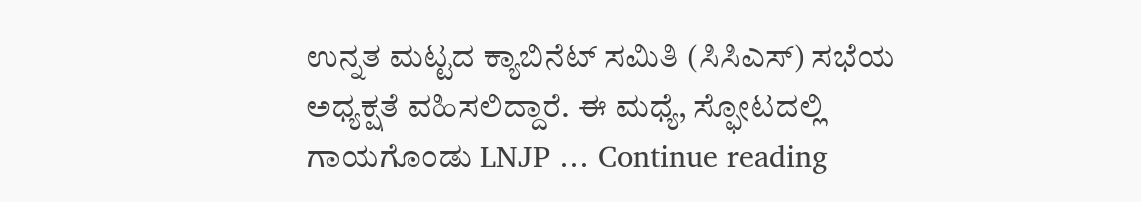ಉನ್ನತ ಮಟ್ಟದ ಕ್ಯಾಬಿನೆಟ್ ಸಮಿತಿ (ಸಿಸಿಎಸ್) ಸಭೆಯ ಅಧ್ಯಕ್ಷತೆ ವಹಿಸಲಿದ್ದಾರೆ. ಈ ಮಧ್ಯೆ, ಸ್ಫೋಟದಲ್ಲಿ ಗಾಯಗೊಂಡು LNJP … Continue reading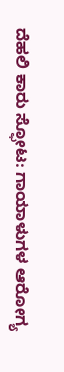ದೆಹಲಿ ಕಾರು ಸ್ಫೋಟ: ಗಾಯಾಳುಗಳ ಆರೋಗ್ಯ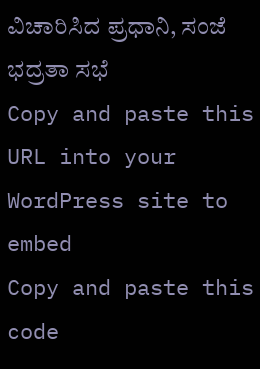ವಿಚಾರಿಸಿದ ಪ್ರಧಾನಿ, ಸಂಜೆ ಭದ್ರತಾ ಸಭೆ
Copy and paste this URL into your WordPress site to embed
Copy and paste this code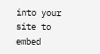into your site to embed